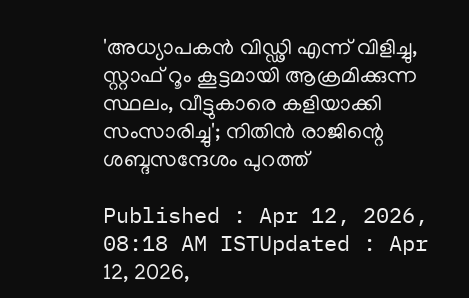'അധ്യാപകൻ വിഡ്ഢി എന്ന് വിളിച്ചു, സ്റ്റാഫ് റൂം കൂട്ടമായി ആക്രമിക്കുന്ന സ്ഥലം, വീട്ടുകാരെ കളിയാക്കി സംസാരിച്ചു'; നിതിൻ രാജിന്റെ ശബ്ദസന്ദേശം പുറത്ത്

Published : Apr 12, 2026, 08:18 AM ISTUpdated : Apr 12, 2026,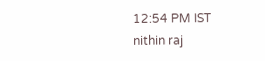12:54 PM IST
nithin raj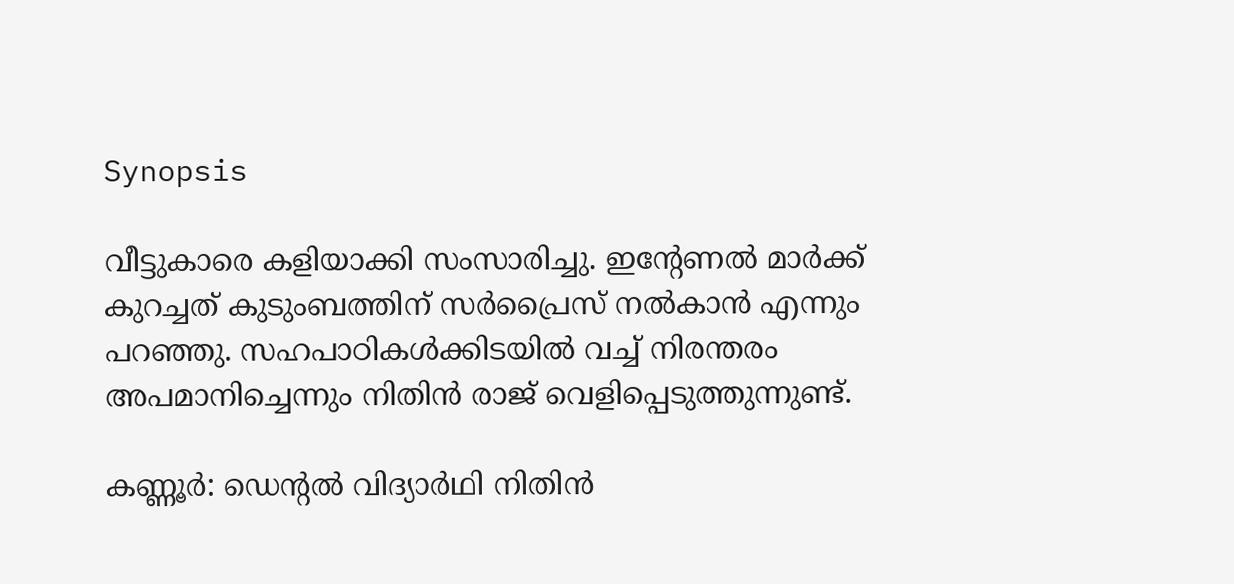Synopsis

വീട്ടുകാരെ കളിയാക്കി സംസാരിച്ചു. ഇന്റേണൽ മാർക്ക് കുറച്ചത് കുടുംബത്തിന് സർപ്രൈസ് നൽകാൻ എന്നും പറഞ്ഞു. സഹപാഠികൾക്കിടയിൽ വച്ച് നിരന്തരം അപമാനിച്ചെന്നും നിതിൻ രാജ് വെളിപ്പെടുത്തുന്നുണ്ട്.

കണ്ണൂർ: ഡെന്റൽ വിദ്യാർഥി നിതിൻ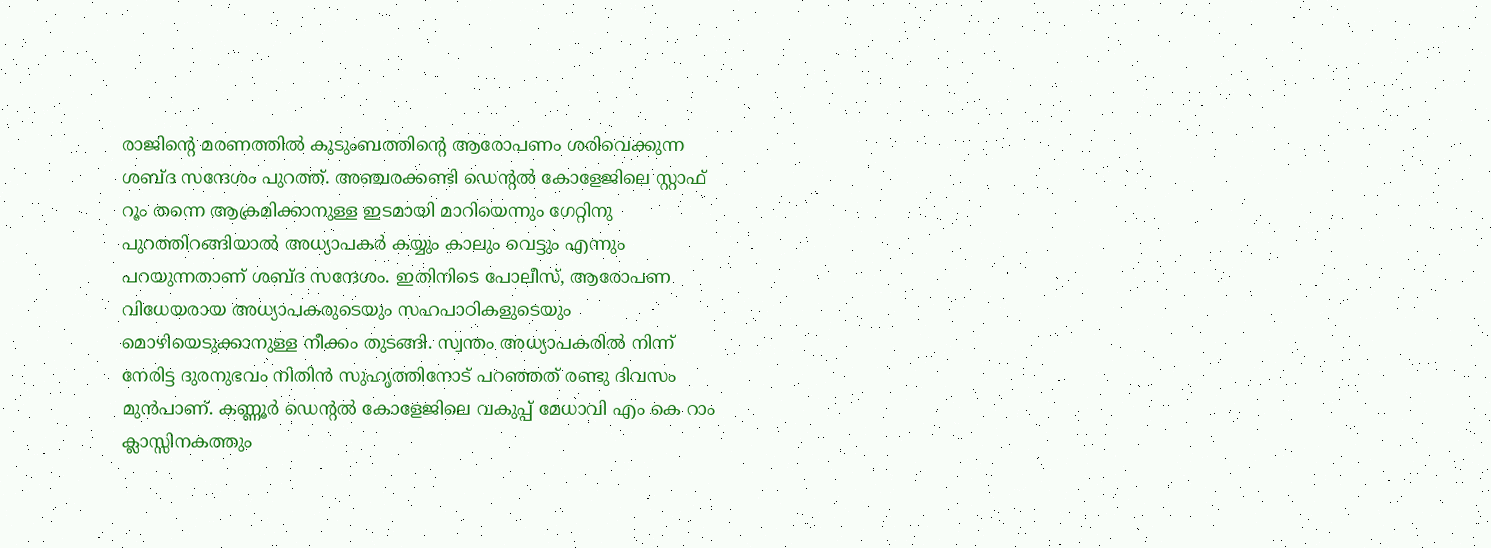രാജിന്റെ മരണത്തിൽ കുടുംബത്തിന്റെ ആരോപണം ശരിവെക്കുന്ന ശബ്ദ സന്ദേശം പുറത്ത്. അഞ്ചരക്കണ്ടി ഡെന്റൽ കോളേജിലെ സ്റ്റാഫ് റൂം തന്നെ ആക്രമിക്കാനുള്ള ഇടമായി മാറിയെന്നും ഗേറ്റിനു പുറത്തിറങ്ങിയാൽ അധ്യാപകർ കയ്യും കാലും വെട്ടും എന്നും പറയുന്നതാണ് ശബ്ദ സന്ദേശം. ഇതിനിടെ പോലീസ്, ആരോപണ വിധേയരായ അധ്യാപകരുടെയും സഹപാഠികളുടെയും മൊഴിയെടുക്കാനുള്ള നീക്കം തുടങ്ങി. സ്വന്തം അധ്യാപകരിൽ നിന്ന് നേരിട്ട ദുരനുഭവം നിതിൻ സുഹൃത്തിനോട് പറഞ്ഞത് രണ്ടു ദിവസം മുൻപാണ്. കണ്ണൂർ ഡെന്റൽ കോളേജിലെ വകുപ്പ് മേധാവി എം കെ റാം ക്ലാസ്സിനകത്തും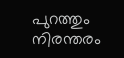പുറത്തും നിരന്തരം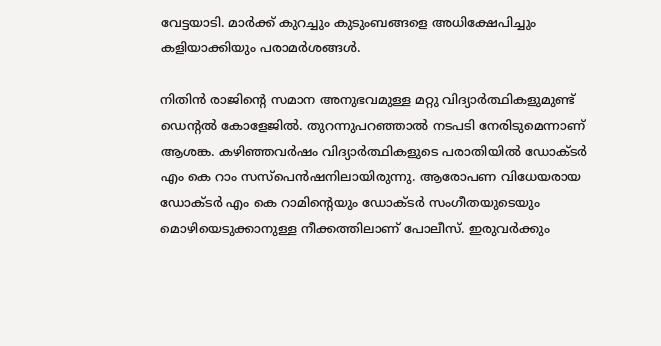വേട്ടയാടി. മാർക്ക്‌ കുറച്ചും കുടുംബങ്ങളെ അധിക്ഷേപിച്ചും കളിയാക്കിയും പരാമർശങ്ങൾ.

നിതിൻ രാജിന്റെ സമാന അനുഭവമുള്ള മറ്റു വിദ്യാർത്ഥികളുമുണ്ട് ഡെന്റൽ കോളേജിൽ. തുറന്നുപറഞ്ഞാൽ നടപടി നേരിടുമെന്നാണ് ആശങ്ക. കഴിഞ്ഞവർഷം വിദ്യാർത്ഥികളുടെ പരാതിയിൽ ഡോക്ടർ എം കെ റാം സസ്പെൻഷനിലായിരുന്നു. ആരോപണ വിധേയരായ ഡോക്ടർ എം കെ റാമിന്റെയും ഡോക്ടർ സംഗീതയുടെയും മൊഴിയെടുക്കാനുള്ള നീക്കത്തിലാണ് പോലീസ്. ഇരുവർക്കും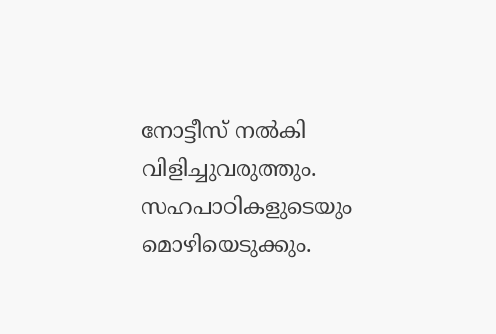നോട്ടീസ് നൽകി വിളിച്ചുവരുത്തും. സഹപാഠികളുടെയും മൊഴിയെടുക്കും.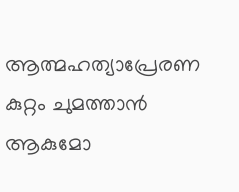ആത്മഹത്യാപ്രേരണ കുറ്റം ചുമത്താൻ ആകുമോ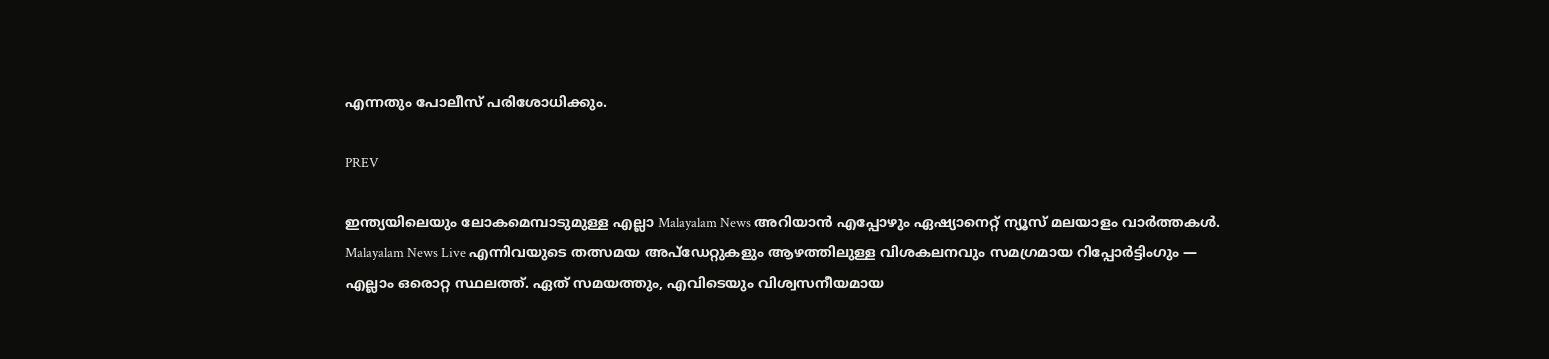എന്നതും പോലീസ് പരിശോധിക്കും.

PREV

ഇന്ത്യയിലെയും ലോകമെമ്പാടുമുള്ള എല്ലാ Malayalam News അറിയാൻ എപ്പോഴും ഏഷ്യാനെറ്റ് ന്യൂസ് മലയാളം വാർത്തകൾ. Malayalam News Live എന്നിവയുടെ തത്സമയ അപ്‌ഡേറ്റുകളും ആഴത്തിലുള്ള വിശകലനവും സമഗ്രമായ റിപ്പോർട്ടിംഗും — എല്ലാം ഒരൊറ്റ സ്ഥലത്ത്. ഏത് സമയത്തും, എവിടെയും വിശ്വസനീയമായ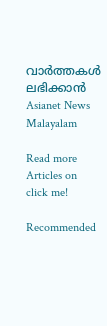വാർത്തകൾ ലഭിക്കാൻ Asianet News Malayalam

Read more Articles on
click me!

Recommended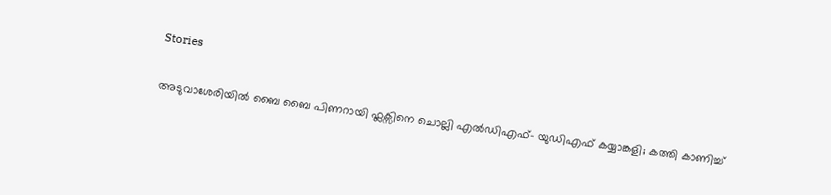Stories

അടുവാശേരിയിൽ ബൈ ബൈ പിണറായി ഫ്ലക്സിനെ ചൊല്ലി എൽഡിഎഫ്- യുഡിഎഫ് കയ്യാങ്കളി; കത്തി കാണിച്ച്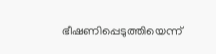ഭീഷണിപ്പെടുത്തിയെന്ന്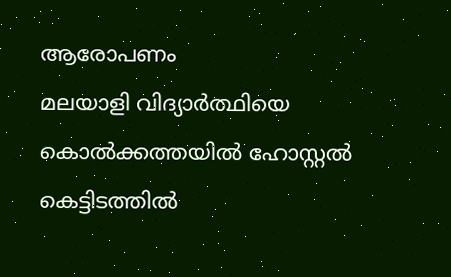ആരോപണം
മലയാളി വിദ്യാർത്ഥിയെ കൊൽക്കത്തയിൽ ഹോസ്റ്റൽ കെട്ടിടത്തിൽ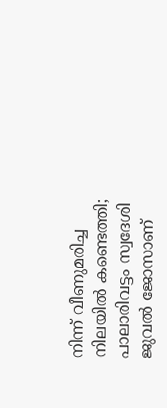നിന്ന് വീണുമരിച്ച നിലയിൽ കണ്ടെത്തി; പാലാരിവട്ടം സ്വദേശി ജുവൽ ജോസാണ്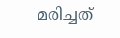മരിച്ചത്